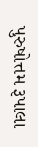પુરુષોત્તમ રૂપાલા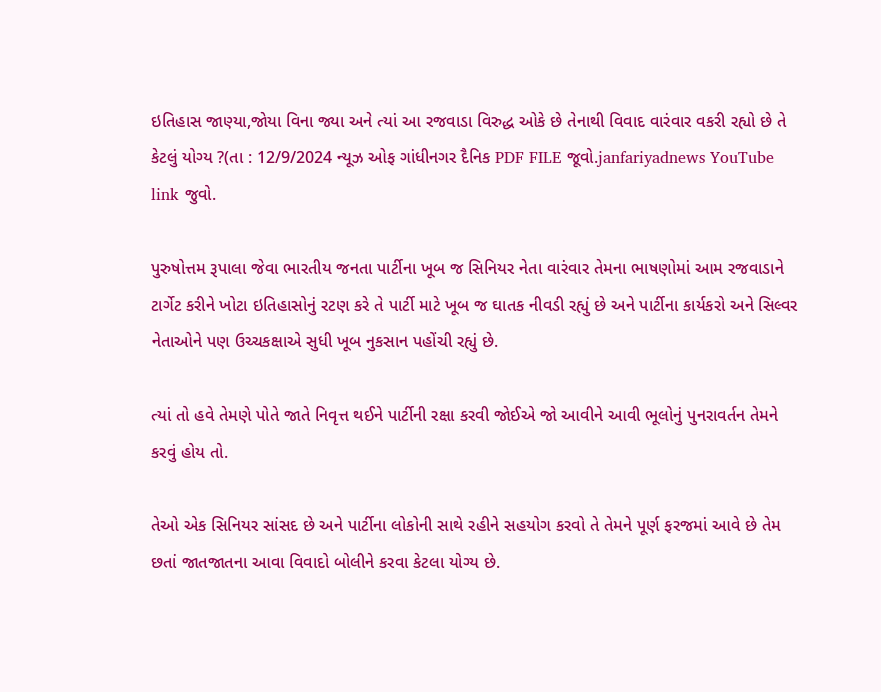ઇતિહાસ જાણ્યા,જોયા વિના જ્યા અને ત્યાં આ રજવાડા વિરુદ્ધ ઓકે છે તેનાથી વિવાદ વારંવાર વકરી રહ્યો છે તે કેટલું યોગ્ય ?(તા : 12/9/2024 ન્યૂઝ ઓફ ગાંધીનગર દૈનિક PDF FILE જૂવો.janfariyadnews YouTube link જુવો.

પુરુષોત્તમ રૂપાલા જેવા ભારતીય જનતા પાર્ટીના ખૂબ જ સિનિયર નેતા વારંવાર તેમના ભાષણોમાં આમ રજવાડાને ટાર્ગેટ કરીને ખોટા ઇતિહાસોનું રટણ કરે તે પાર્ટી માટે ખૂબ જ ઘાતક નીવડી રહ્યું છે અને પાર્ટીના કાર્યકરો અને સિલ્વર નેતાઓને પણ ઉચ્ચકક્ષાએ સુધી ખૂબ નુકસાન પહોંચી રહ્યું છે.

ત્યાં તો હવે તેમણે પોતે જાતે નિવૃત્ત થઈને પાર્ટીની રક્ષા કરવી જોઈએ જો આવીને આવી ભૂલોનું પુનરાવર્તન તેમને કરવું હોય તો.

તેઓ એક સિનિયર સાંસદ છે અને પાર્ટીના લોકોની સાથે રહીને સહયોગ કરવો તે તેમને પૂર્ણ ફરજમાં આવે છે તેમ છતાં જાતજાતના આવા વિવાદો બોલીને કરવા કેટલા યોગ્ય છે.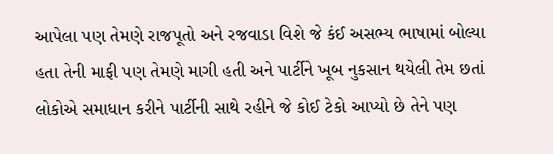આપેલા પણ તેમણે રાજપૂતો અને રજવાડા વિશે જે કંઈ અસભ્ય ભાષામાં બોલ્યા હતા તેની માફી પણ તેમણે માગી હતી અને પાર્ટીને ખૂબ નુકસાન થયેલી તેમ છતાં લોકોએ સમાધાન કરીને પાર્ટીની સાથે રહીને જે કોઈ ટેકો આપ્યો છે તેને પણ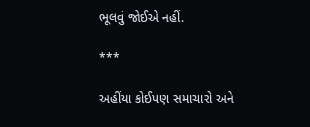ભૂલવું જોઈએ નહીં.

***

અહીંયા કોઈપણ સમાચારો અને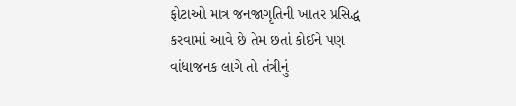ફોટાઓ માત્ર જનજાગૃતિની ખાતર પ્રસિદ્ધ કરવામાં આવે છે તેમ છતાં કોઈને પણ વાંધાજનક લાગે તો તંત્રીનું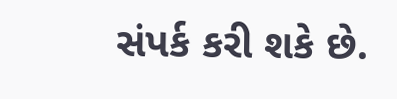સંપર્ક કરી શકે છે.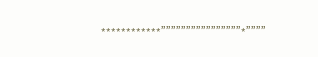************””””””””””””””””*””””